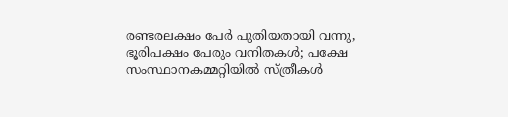രണ്ടരലക്ഷം പേര്‍ പുതിയതായി വന്നു, ഭൂരിപക്ഷം പേരും വനിതകള്‍; പക്ഷേ സംസ്ഥാനകമ്മറ്റിയില്‍ സ്ത്രീകള്‍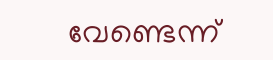വേണ്ടെന്ന്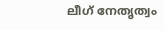ലീഗ് നേതൃത്വം